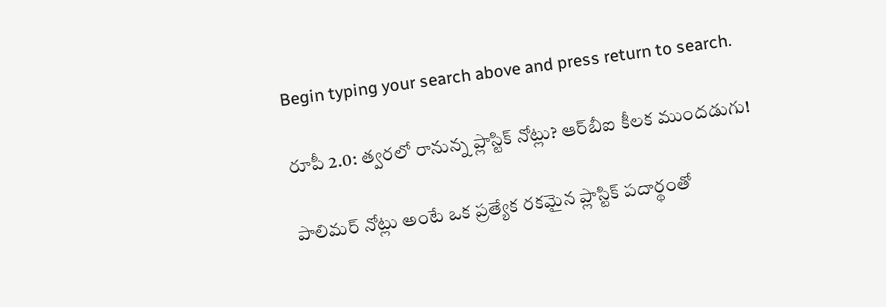Begin typing your search above and press return to search.

రూపీ 2.0: త్వరలో రానున్న ప్లాస్టిక్ నోట్లు? ఆర్‌బీఐ కీలక ముందడుగు!

పాలిమర్ నోట్లు అంటే ఒక ప్రత్యేక రకమైన ప్లాస్టిక్ పదార్థంతో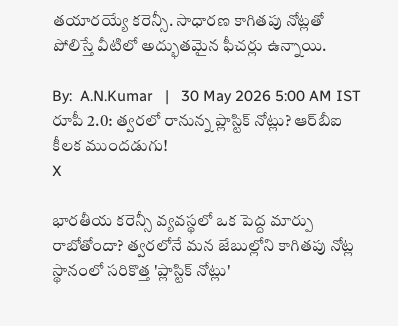తయారయ్యే కరెన్సీ. సాధారణ కాగితపు నోట్లతో పోలిస్తే వీటిలో అద్భుతమైన ఫీచర్లు ఉన్నాయి.

By:  A.N.Kumar   |   30 May 2026 5:00 AM IST
రూపీ 2.0: త్వరలో రానున్న ప్లాస్టిక్ నోట్లు? ఆర్‌బీఐ కీలక ముందడుగు!
X

భారతీయ కరెన్సీ వ్యవస్థలో ఒక పెద్ద మార్పు రాబోతోందా? త్వరలోనే మన జేబుల్లోని కాగితపు నోట్ల స్థానంలో సరికొత్త 'ప్లాస్టిక్ నోట్లు'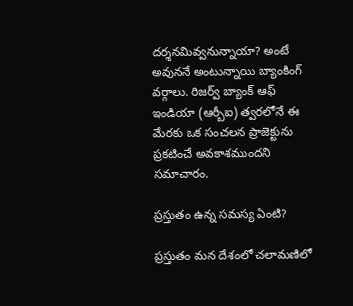దర్శనమివ్వనున్నాయా? అంటే అవుననే అంటున్నాయి బ్యాంకింగ్ వర్గాలు. రిజర్వ్ బ్యాంక్ ఆఫ్ ఇండియా (ఆర్బీఐ) త్వరలోనే ఈ మేరకు ఒక సంచలన ప్రాజెక్టును ప్రకటించే అవకాశముందని సమాచారం.

ప్రస్తుతం ఉన్న సమస్య ఏంటి?

ప్రస్తుతం మన దేశంలో చలామణిలో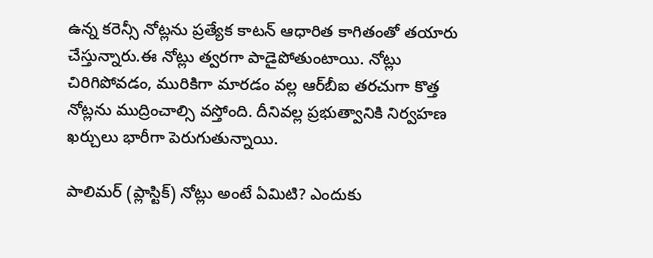ఉన్న కరెన్సీ నోట్లను ప్రత్యేక కాటన్ ఆధారిత కాగితంతో తయారు చేస్తున్నారు.ఈ నోట్లు త్వరగా పాడైపోతుంటాయి. నోట్లు చిరిగిపోవడం, మురికిగా మారడం వల్ల ఆర్‌బీఐ తరచుగా కొత్త నోట్లను ముద్రించాల్సి వస్తోంది. దీనివల్ల ప్రభుత్వానికి నిర్వహణ ఖర్చులు భారీగా పెరుగుతున్నాయి.

పాలిమర్ (ప్లాస్టిక్) నోట్లు అంటే ఏమిటి? ఎందుకు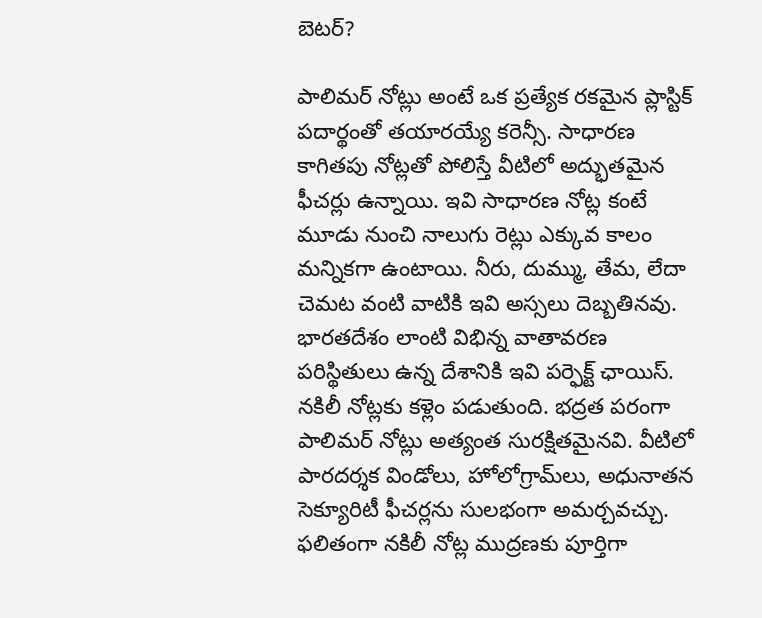బెటర్?

పాలిమర్ నోట్లు అంటే ఒక ప్రత్యేక రకమైన ప్లాస్టిక్ పదార్థంతో తయారయ్యే కరెన్సీ. సాధారణ కాగితపు నోట్లతో పోలిస్తే వీటిలో అద్భుతమైన ఫీచర్లు ఉన్నాయి. ఇవి సాధారణ నోట్ల కంటే మూడు నుంచి నాలుగు రెట్లు ఎక్కువ కాలం మన్నికగా ఉంటాయి. నీరు, దుమ్ము, తేమ, లేదా చెమట వంటి వాటికి ఇవి అస్సలు దెబ్బతినవు. భారతదేశం లాంటి విభిన్న వాతావరణ పరిస్థితులు ఉన్న దేశానికి ఇవి పర్ఫెక్ట్ ఛాయిస్. నకిలీ నోట్లకు కళ్లెం పడుతుంది. భద్రత పరంగా పాలిమర్ నోట్లు అత్యంత సురక్షితమైనవి. వీటిలో పారదర్శక విండోలు, హోలోగ్రామ్‌లు, అధునాతన సెక్యూరిటీ ఫీచర్లను సులభంగా అమర్చవచ్చు. ఫలితంగా నకిలీ నోట్ల ముద్రణకు పూర్తిగా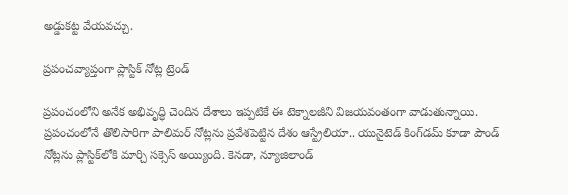అడ్డుకట్ట వేయవచ్చు.

ప్రపంచవ్యాప్తంగా ప్లాస్టిక్ నోట్ల ట్రెండ్

ప్రపంచంలోని అనేక అభివృద్ధి చెందిన దేశాలు ఇప్పటికే ఈ టెక్నాలజీని విజయవంతంగా వాడుతున్నాయి. ప్రపంచంలోనే తొలిసారిగా పాలిమర్ నోట్లను ప్రవేశపెట్టిన దేశం ఆస్ట్రేలియా.. యునైటెడ్ కింగ్‌డమ్ కూడా పౌండ్ నోట్లను ప్లాస్టిక్‌లోకి మార్చి సక్సెస్ అయ్యింది. కెనడా, న్యూజిలాండ్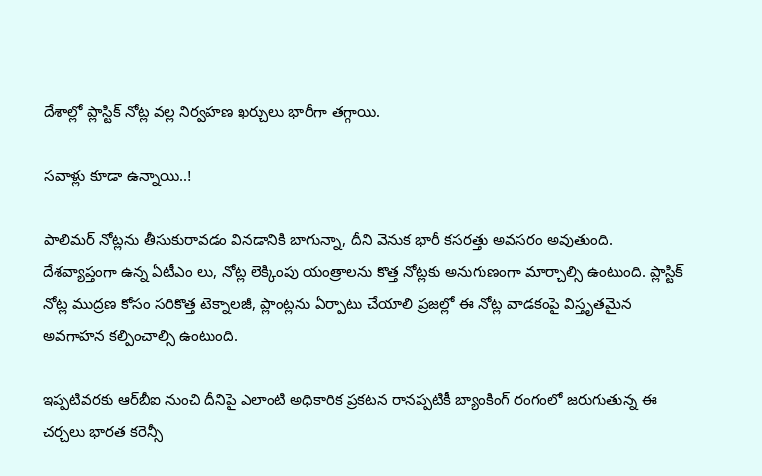దేశాల్లో ప్లాస్టిక్ నోట్ల వల్ల నిర్వహణ ఖర్చులు భారీగా తగ్గాయి.

సవాళ్లు కూడా ఉన్నాయి..!

పాలిమర్ నోట్లను తీసుకురావడం వినడానికి బాగున్నా, దీని వెనుక భారీ కసరత్తు అవసరం అవుతుంది. దేశవ్యాప్తంగా ఉన్న ఏటీఎం లు, నోట్ల లెక్కింపు యంత్రాలను కొత్త నోట్లకు అనుగుణంగా మార్చాల్సి ఉంటుంది. ప్లాస్టిక్ నోట్ల ముద్రణ కోసం సరికొత్త టెక్నాలజీ, ప్లాంట్లను ఏర్పాటు చేయాలి ప్రజల్లో ఈ నోట్ల వాడకంపై విస్తృతమైన అవగాహన కల్పించాల్సి ఉంటుంది.

ఇప్పటివరకు ఆర్‌బీఐ నుంచి దీనిపై ఎలాంటి అధికారిక ప్రకటన రానప్పటికీ బ్యాంకింగ్ రంగంలో జరుగుతున్న ఈ చర్చలు భారత కరెన్సీ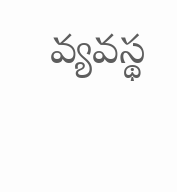వ్యవస్థ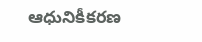ఆధునికీకరణ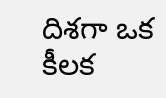దిశగా ఒక కీలక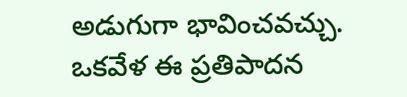అడుగుగా భావించవచ్చు. ఒకవేళ ఈ ప్రతిపాదన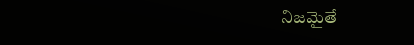నిజమైతే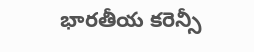భారతీయ కరెన్సీ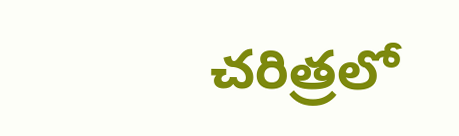చరిత్రలో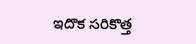ఇదొక సరికొత్త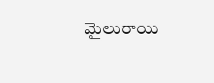మైలురాయి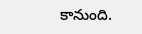కానుంది.